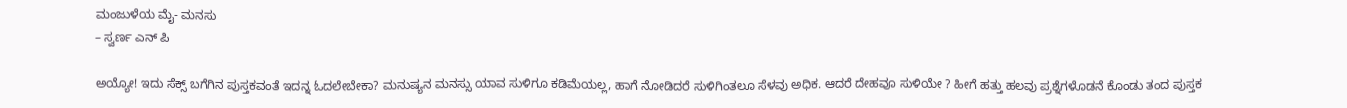ಮಂಜುಳೆಯ ಮೈ- ಮನಸು
– ಸ್ವರ್ಣ ಎನ್ ಪಿ

ಅಯ್ಯೋ! ಇದು ಸೆಕ್ಸ್ ಬಗೆಗಿನ ಪುಸ್ತಕವಂತೆ ಇದನ್ನ ಓದಲೇಬೇಕಾ? ಮನುಷ್ಯನ ಮನಸ್ಸು ಯಾವ ಸುಳಿಗೂ ಕಡಿಮೆಯಲ್ಲ, ಹಾಗೆ ನೋಡಿದರೆ ಸುಳಿಗಿಂತಲೂ ಸೆಳವು ಅಧಿಕ. ಆದರೆ ದೇಹವೂ ಸುಳಿಯೇ ? ಹೀಗೆ ಹತ್ತು ಹಲವು ಪ್ರಶ್ನೆಗಳೊಡನೆ ಕೊಂಡು ತಂದ ಪುಸ್ತಕ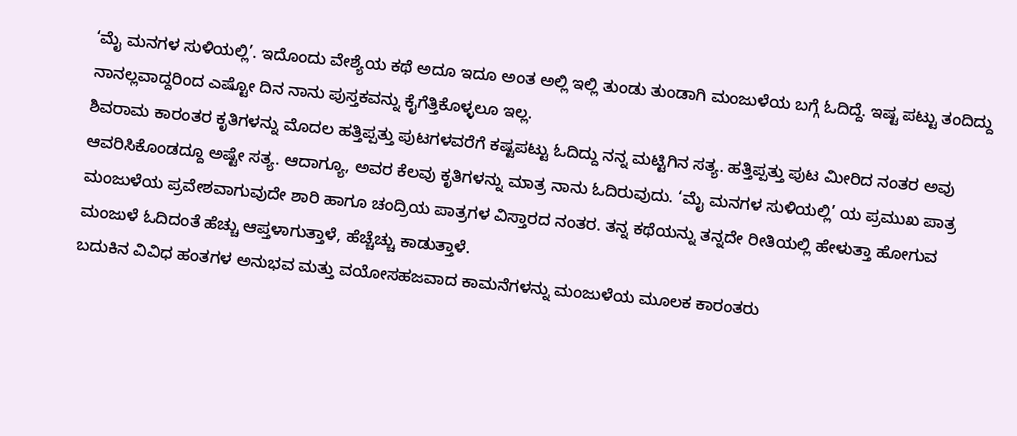‘ಮೈ ಮನಗಳ ಸುಳಿಯಲ್ಲಿ’. ಇದೊಂದು ವೇಶ್ಯೆಯ ಕಥೆ ಅದೂ ಇದೂ ಅಂತ ಅಲ್ಲಿ ಇಲ್ಲಿ ತುಂಡು ತುಂಡಾಗಿ ಮಂಜುಳೆಯ ಬಗ್ಗೆ ಓದಿದ್ದೆ. ಇಷ್ಟ ಪಟ್ಟು ತಂದಿದ್ದು ನಾನಲ್ಲವಾದ್ದರಿಂದ ಎಷ್ಟೋ ದಿನ ನಾನು ಪುಸ್ತಕವನ್ನು ಕೈಗೆತ್ತಿಕೊಳ್ಳಲೂ ಇಲ್ಲ.
ಶಿವರಾಮ ಕಾರಂತರ ಕೃತಿಗಳನ್ನು ಮೊದಲ ಹತ್ತಿಪ್ಪತ್ತು ಪುಟಗಳವರೆಗೆ ಕಷ್ಟಪಟ್ಟು ಓದಿದ್ದು ನನ್ನ ಮಟ್ಟಿಗಿನ ಸತ್ಯ. ಹತ್ತಿಪ್ಪತ್ತು ಪುಟ ಮೀರಿದ ನಂತರ ಅವು ಆವರಿಸಿಕೊಂಡದ್ದೂ ಅಷ್ಟೇ ಸತ್ಯ. ಆದಾಗ್ಯೂ, ಅವರ ಕೆಲವು ಕೃತಿಗಳನ್ನು ಮಾತ್ರ ನಾನು ಓದಿರುವುದು. ‘ಮೈ ಮನಗಳ ಸುಳಿಯಲ್ಲಿ’ ಯ ಪ್ರಮುಖ ಪಾತ್ರ ಮಂಜುಳೆಯ ಪ್ರವೇಶವಾಗುವುದೇ ಶಾರಿ ಹಾಗೂ ಚಂದ್ರಿಯ ಪಾತ್ರಗಳ ವಿಸ್ತಾರದ ನಂತರ. ತನ್ನ ಕಥೆಯನ್ನು ತನ್ನದೇ ರೀತಿಯಲ್ಲಿ ಹೇಳುತ್ತಾ ಹೋಗುವ ಮಂಜುಳೆ ಓದಿದಂತೆ ಹೆಚ್ಚು ಆಪ್ತಳಾಗುತ್ತಾಳೆ, ಹೆಚ್ಚೆಚ್ಚು ಕಾಡುತ್ತಾಳೆ.
ಬದುಕಿನ ವಿವಿಧ ಹಂತಗಳ ಅನುಭವ ಮತ್ತು ವಯೋಸಹಜವಾದ ಕಾಮನೆಗಳನ್ನು ಮಂಜುಳೆಯ ಮೂಲಕ ಕಾರಂತರು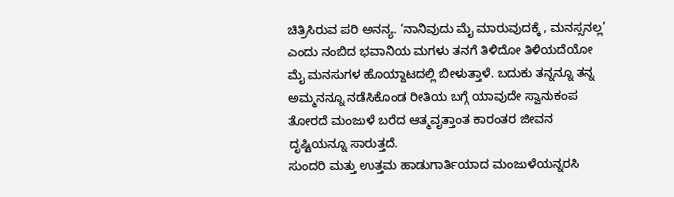ಚಿತ್ರಿಸಿರುವ ಪರಿ ಅನನ್ಯ. ‘ನಾನಿವುದು ಮೈ ಮಾರುವುದಕ್ಕೆ , ಮನಸ್ಸನಲ್ಲ’ ಎಂದು ನಂಬಿದ ಭವಾನಿಯ ಮಗಳು ತನಗೆ ತಿಳಿದೋ ತಿಳಿಯದೆಯೋ ಮೈ ಮನಸುಗಳ ಹೊಯ್ದಾಟದಲ್ಲಿ ಬೀಳುತ್ತಾಳೆ. ಬದುಕು ತನ್ನನ್ನೂ ತನ್ನ ಅಮ್ಮನನ್ನೂ ನಡೆಸಿಕೊಂಡ ರೀತಿಯ ಬಗ್ಗೆ ಯಾವುದೇ ಸ್ವಾನುಕಂಪ ತೋರದೆ ಮಂಜುಳೆ ಬರೆದ ಆತ್ಮವೃತ್ತಾಂತ ಕಾರಂತರ ಜೀವನ ದೃಷ್ಟಿಯನ್ನೂ ಸಾರುತ್ತದೆ.
ಸುಂದರಿ ಮತ್ತು ಉತ್ತಮ ಹಾಡುಗಾರ್ತಿಯಾದ ಮಂಜುಳೆಯನ್ನರಸಿ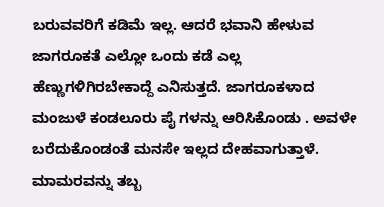ಬರುವವರಿಗೆ ಕಡಿಮೆ ಇಲ್ಲ. ಆದರೆ ಭವಾನಿ ಹೇಳುವ ಜಾಗರೂಕತೆ ಎಲ್ಲೋ ಒಂದು ಕಡೆ ಎಲ್ಲ ಹೆಣ್ಣುಗಳಿಗಿರಬೇಕಾದ್ದೆ ಎನಿಸುತ್ತದೆ. ಜಾಗರೂಕಳಾದ ಮಂಜುಳೆ ಕಂಡಲೂರು ಪೈ ಗಳನ್ನು ಆರಿಸಿಕೊಂಡು . ಅವಳೇ ಬರೆದುಕೊಂಡಂತೆ ಮನಸೇ ಇಲ್ಲದ ದೇಹವಾಗುತ್ತಾಳೆ. ಮಾಮರವನ್ನು ತಬ್ಬ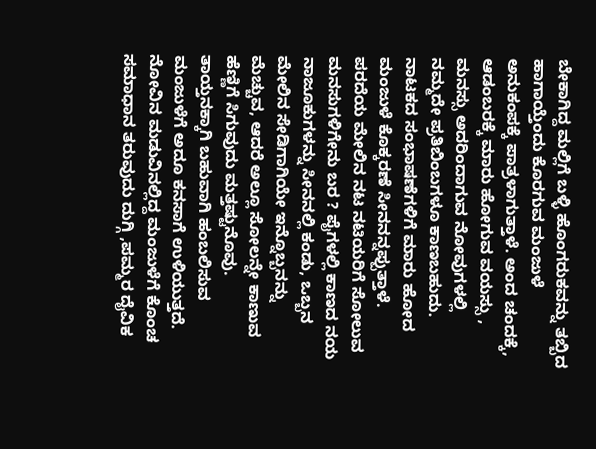ಬೇಕಾಗಿದ್ದ ಮಲ್ಲಿಗೆ ಬಳ್ಳಿ ಹೊಂಗರುಕವನ್ನು ತಬ್ಬಿದ ಹಾಗಾಯ್ತೆಂದು ಕೊರಗುವ ಮಂಜುಳೆ ಅನುಕಂಪಕ್ಕೆ ಪಾತ್ರಳಾಗುತ್ತಾಳೆ. ಅಂದ ಚಂದಕ್ಕೆ, ಆಡಂಬರಕ್ಕೆ ಮಾರು ಹೋಗುವ ವಯಸ್ಸು , ಮನಸ್ಸು ಅದರಿಂದಾಗುವ ನೋವುಗಳಲ್ಲಿ ನಮ್ಮದೇ ಪ್ರತಿಬಿಂಬಗಳೂ ಕಾಣಬಹುದು. ನಾಟಕದ ಸಂಭಾಷಣೆಗಳಿಗೆ ಮಾರು ಹೋದ ಮಂಜುಳೆ ಕೊಕ್ಕರಣೆ ಸೀನನನ್ನಪ್ಪುತ್ತಾಳೆ. ಪರದೆಯ ಮೇಲಿನ ನಟ ನಟಿಯರಿಗೆ ಸೋಲುವ ಮನಸುಗಳಿಗೇನು ಬರ ? ಪೈಗಳಲ್ಲಿ ಕಾಣದ ನಯ ನಾಜೂಕುಗಳನ್ನು ಸೀನನಲ್ಲಿ ಕಂಡು, ಒಬ್ಬನ ಮೇಲಿನ ಸೇಡಿಗಾಗಿಯೇ ಇನ್ನೊಬ್ಬನನ್ನು ಮೆಚ್ಚುವ, ಆದರೆ ಅಲ್ಲೂ ಸೋಲನ್ನೇ ಕಾಣುವ ಹೆಣ್ಣಿಗೆ ಸಿಗುವುದು ಮತ್ತಷ್ಟುನೊವು. ತಾಯ್ತನಕ್ಕಾಗಿ ಬಹುವಾಗಿ ಹಂಬಲಿಸುವ ಮಂಜುಳೆಗೆ ಅದೂ ಕನಸಾಗೆ ಉಳಿಯುತ್ತದೆ.
ನೋವಿನ ಮಡುವಿನಲ್ಲಿದ್ದ ಮಂಜುಳೆಗೆ ಕೊಂಚ ಸಮಾಧಾನ ತರುವುದು ದುಗ್ಗಿ ,ಪಮ್ಮರ ದೈವಿಕ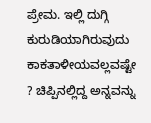ಪ್ರೇಮ. ಇಲ್ಲಿ ದುಗ್ಗಿ ಕುರುಡಿಯಾಗಿರುವುದು ಕಾಕತಾಳೀಯವಲ್ಲವಷ್ಟೇ ? ಚಿಪ್ಪಿನಲ್ಲಿದ್ದ ಅನ್ನವನ್ನು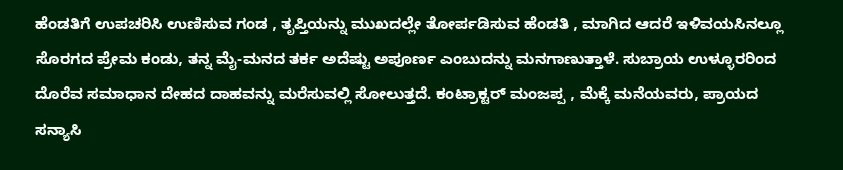ಹೆಂಡತಿಗೆ ಉಪಚರಿಸಿ ಉಣಿಸುವ ಗಂಡ , ತೃಪ್ತಿಯನ್ನು ಮುಖದಲ್ಲೇ ತೋರ್ಪಡಿಸುವ ಹೆಂಡತಿ , ಮಾಗಿದ ಆದರೆ ಇಳಿವಯಸಿನಲ್ಲೂ ಸೊರಗದ ಪ್ರೇಮ ಕಂಡು, ತನ್ನ ಮೈ-ಮನದ ತರ್ಕ ಅದೆಷ್ಟು ಅಪೂರ್ಣ ಎಂಬುದನ್ನು ಮನಗಾಣುತ್ತಾಳೆ. ಸುಬ್ರಾಯ ಉಳ್ಳೂರರಿಂದ ದೊರೆವ ಸಮಾಧಾನ ದೇಹದ ದಾಹವನ್ನು ಮರೆಸುವಲ್ಲಿ ಸೋಲುತ್ತದೆ. ಕಂಟ್ರಾಕ್ಟರ್ ಮಂಜಪ್ಪ , ಮೆಕ್ಕೆ ಮನೆಯವರು, ಪ್ರಾಯದ ಸನ್ಯಾಸಿ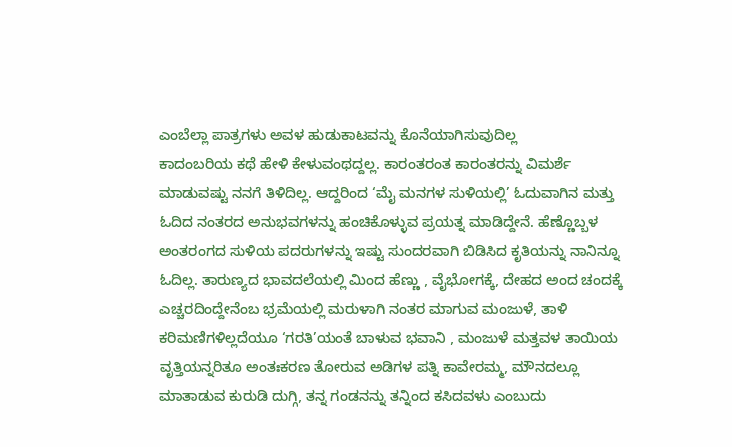ಎಂಬೆಲ್ಲಾ ಪಾತ್ರಗಳು ಅವಳ ಹುಡುಕಾಟವನ್ನು ಕೊನೆಯಾಗಿಸುವುದಿಲ್ಲ
ಕಾದಂಬರಿಯ ಕಥೆ ಹೇಳಿ ಕೇಳುವಂಥದ್ದಲ್ಲ. ಕಾರಂತರಂತ ಕಾರಂತರನ್ನು ವಿಮರ್ಶೆ ಮಾಡುವಷ್ಟು ನನಗೆ ತಿಳಿದಿಲ್ಲ. ಆದ್ದರಿಂದ ‘ಮೈ ಮನಗಳ ಸುಳಿಯಲ್ಲಿ’ ಓದುವಾಗಿನ ಮತ್ತು ಓದಿದ ನಂತರದ ಅನುಭವಗಳನ್ನು ಹಂಚಿಕೊಳ್ಳುವ ಪ್ರಯತ್ನ ಮಾಡಿದ್ದೇನೆ. ಹೆಣ್ಣೊಬ್ಬಳ ಅಂತರಂಗದ ಸುಳಿಯ ಪದರುಗಳನ್ನು ಇಷ್ಟು ಸುಂದರವಾಗಿ ಬಿಡಿಸಿದ ಕೃತಿಯನ್ನು ನಾನಿನ್ನೂ ಓದಿಲ್ಲ. ತಾರುಣ್ಯದ ಭಾವದಲೆಯಲ್ಲಿ ಮಿಂದ ಹೆಣ್ಣು , ವೈಭೋಗಕ್ಕೆ, ದೇಹದ ಅಂದ ಚಂದಕ್ಕೆ ಎಚ್ಚರದಿಂದ್ದೇನೆಂಬ ಭ್ರಮೆಯಲ್ಲಿ ಮರುಳಾಗಿ ನಂತರ ಮಾಗುವ ಮಂಜುಳೆ, ತಾಳಿ ಕರಿಮಣಿಗಳಿಲ್ಲದೆಯೂ ‘ಗರತಿ’ಯಂತೆ ಬಾಳುವ ಭವಾನಿ , ಮಂಜುಳೆ ಮತ್ತವಳ ತಾಯಿಯ ವೃತ್ತಿಯನ್ನರಿತೂ ಅಂತಃಕರಣ ತೋರುವ ಅಡಿಗಳ ಪತ್ನಿ ಕಾವೇರಮ್ಮ, ಮೌನದಲ್ಲೂ ಮಾತಾಡುವ ಕುರುಡಿ ದುಗ್ಗಿ, ತನ್ನ ಗಂಡನನ್ನು ತನ್ನಿಂದ ಕಸಿದವಳು ಎಂಬುದು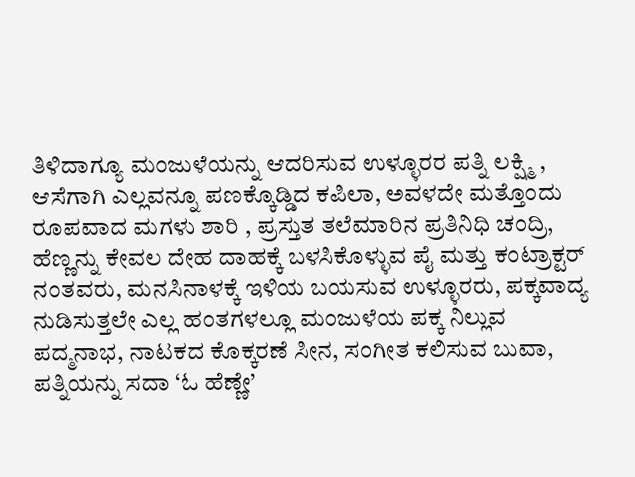ತಿಳಿದಾಗ್ಯೂ ಮಂಜುಳೆಯನ್ನು ಆದರಿಸುವ ಉಳ್ಳೂರರ ಪತ್ನಿ ಲಕ್ಷ್ಮಿ , ಆಸೆಗಾಗಿ ಎಲ್ಲವನ್ನೂ ಪಣಕ್ಕೊಡ್ಡಿದ ಕಪಿಲಾ, ಅವಳದೇ ಮತ್ತೊಂದು ರೂಪವಾದ ಮಗಳು ಶಾರಿ , ಪ್ರಸ್ತುತ ತಲೆಮಾರಿನ ಪ್ರತಿನಿಧಿ ಚಂದ್ರಿ, ಹೆಣ್ಣನ್ನು ಕೇವಲ ದೇಹ ದಾಹಕ್ಕೆ ಬಳಸಿಕೊಳ್ಳುವ ಪೈ ಮತ್ತು ಕಂಟ್ರಾಕ್ಟರ್ ನಂತವರು, ಮನಸಿನಾಳಕ್ಕೆ ಇಳಿಯ ಬಯಸುವ ಉಳ್ಳೂರರು, ಪಕ್ಕವಾದ್ಯ ನುಡಿಸುತ್ತಲೇ ಎಲ್ಲ ಹಂತಗಳಲ್ಲೂ ಮಂಜುಳೆಯ ಪಕ್ಕ ನಿಲ್ಲುವ ಪದ್ಮನಾಭ, ನಾಟಕದ ಕೊಕ್ಕರಣೆ ಸೀನ, ಸಂಗೀತ ಕಲಿಸುವ ಬುವಾ, ಪತ್ನಿಯನ್ನು ಸದಾ ‘ಓ ಹೆಣ್ಣೇ’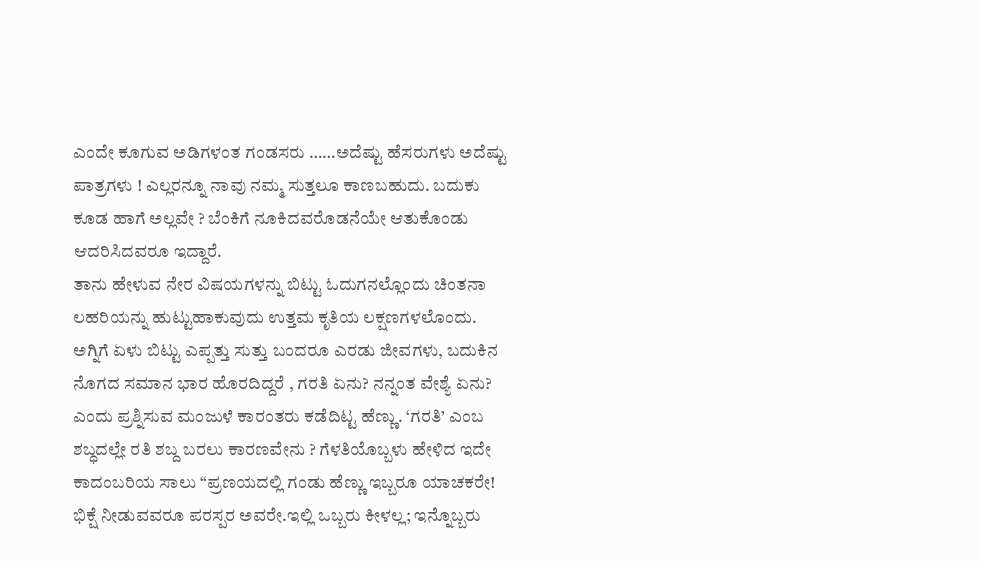ಎಂದೇ ಕೂಗುವ ಅಡಿಗಳಂತ ಗಂಡಸರು ……ಅದೆಷ್ಟು ಹೆಸರುಗಳು ಅದೆಷ್ಟು ಪಾತ್ರಗಳು ! ಎಲ್ಲರನ್ನೂ ನಾವು ನಮ್ಮ ಸುತ್ತಲೂ ಕಾಣಬಹುದು. ಬದುಕು ಕೂಡ ಹಾಗೆ ಅಲ್ಲವೇ ? ಬೆಂಕಿಗೆ ನೂಕಿದವರೊಡನೆಯೇ ಆತುಕೊಂಡು ಆದರಿಸಿದವರೂ ಇದ್ದಾರೆ.
ತಾನು ಹೇಳುವ ನೇರ ವಿಷಯಗಳನ್ನು ಬಿಟ್ಟು ಓದುಗನಲ್ಲೊಂದು ಚಿಂತನಾ ಲಹರಿಯನ್ನು ಹುಟ್ಟುಹಾಕುವುದು ಉತ್ತಮ ಕೃತಿಯ ಲಕ್ಷಣಗಳಲೊಂದು. ಅಗ್ನಿಗೆ ಏಳು ಬಿಟ್ಟು ಎಪ್ಪತ್ತು ಸುತ್ತು ಬಂದರೂ ಎರಡು ಜೀವಗಳು, ಬದುಕಿನ ನೊಗದ ಸಮಾನ ಭಾರ ಹೊರದಿದ್ದರೆ , ಗರತಿ ಏನು? ನನ್ನಂತ ವೇಶ್ಯೆ ಏನು? ಎಂದು ಪ್ರಶ್ನಿಸುವ ಮಂಜುಳೆ ಕಾರಂತರು ಕಡೆದಿಟ್ಟ ಹೆಣ್ಣು. ‘ಗರತಿ’ ಎಂಬ ಶಬ್ಧದಲ್ಲೇ ರತಿ ಶಬ್ದ ಬರಲು ಕಾರಣವೇನು ? ಗೆಳತಿಯೊಬ್ಬಳು ಹೇಳಿದ ಇದೇ ಕಾದಂಬರಿಯ ಸಾಲು “ಪ್ರಣಯದಲ್ಲಿ ಗಂಡು ಹೆಣ್ಣು ಇಬ್ಬರೂ ಯಾಚಕರೇ! ಭಿಕ್ಷೆ ನೀಡುವವರೂ ಪರಸ್ಪರ ಅವರೇ.ಇಲ್ಲಿ ಒಬ್ಬರು ಕೀಳಲ್ಲ; ಇನ್ನೊಬ್ಬರು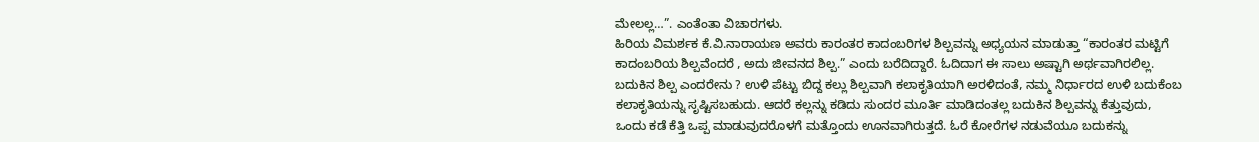ಮೇಲಲ್ಲ…”. ಎಂತೆಂತಾ ವಿಚಾರಗಳು.
ಹಿರಿಯ ವಿಮರ್ಶಕ ಕೆ.ವಿ.ನಾರಾಯಣ ಅವರು ಕಾರಂತರ ಕಾದಂಬರಿಗಳ ಶಿಲ್ಪವನ್ನು ಅಧ್ಯಯನ ಮಾಡುತ್ತಾ “ಕಾರಂತರ ಮಟ್ಟಿಗೆ ಕಾದಂಬರಿಯ ಶಿಲ್ಪವೆಂದರೆ , ಅದು ಜೀವನದ ಶಿಲ್ಪ.” ಎಂದು ಬರೆದಿದ್ದಾರೆ. ಓದಿದಾಗ ಈ ಸಾಲು ಅಷ್ಟಾಗಿ ಅರ್ಥವಾಗಿರಲಿಲ್ಲ. ಬದುಕಿನ ಶಿಲ್ಪ ಎಂದರೇನು ? ಉಳಿ ಪೆಟ್ಟು ಬಿದ್ದ ಕಲ್ಲು ಶಿಲ್ಪವಾಗಿ ಕಲಾಕೃತಿಯಾಗಿ ಅರಳಿದಂತೆ, ನಮ್ಮ ನಿರ್ಧಾರದ ಉಳಿ ಬದುಕೆಂಬ ಕಲಾಕೃತಿಯನ್ನು ಸೃಷ್ಟಿಸಬಹುದು. ಆದರೆ ಕಲ್ಲನ್ನು ಕಡಿದು ಸುಂದರ ಮೂರ್ತಿ ಮಾಡಿದಂತಲ್ಲ ಬದುಕಿನ ಶಿಲ್ಪವನ್ನು ಕೆತ್ತುವುದು, ಒಂದು ಕಡೆ ಕೆತ್ತಿ ಒಪ್ಪ ಮಾಡುವುದರೊಳಗೆ ಮತ್ತೊಂದು ಊನವಾಗಿರುತ್ತದೆ. ಓರೆ ಕೋರೆಗಳ ನಡುವೆಯೂ ಬದುಕನ್ನು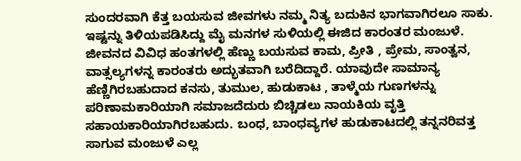ಸುಂದರವಾಗಿ ಕೆತ್ತ ಬಯಸುವ ಜೀವಗಳು ನಮ್ಮ ನಿತ್ಯ ಬದುಕಿನ ಭಾಗವಾಗಿರಲೂ ಸಾಕು. ಇಷ್ಟನ್ನು ತಿಳಿಯಪಡಿಸಿದ್ದು ಮೈ ಮನಗಳ ಸುಳಿಯಲ್ಲಿ ಈಜಿದ ಕಾರಂತರ ಮಂಜುಳೆ.
ಜೀವನದ ವಿವಿಧ ಹಂತಗಳಲ್ಲಿ ಹೆಣ್ಣು ಬಯಸುವ ಕಾಮ, ಪ್ರೀತಿ , ಪ್ರೇಮ, ಸಾಂತ್ವನ, ವಾತ್ಸಲ್ಯಗಳನ್ನ ಕಾರಂತರು ಅದ್ಭುತವಾಗಿ ಬರೆದಿದ್ದಾರೆ. ಯಾವುದೇ ಸಾಮಾನ್ಯ ಹೆಣ್ಣಿಗಿರಬಹುದಾದ ಕನಸು, ತುಮುಲ, ಹುಡುಕಾಟ , ತಾಳ್ಮೆಯ ಗುಣಗಳನ್ನು ಪರಿಣಾಮಕಾರಿಯಾಗಿ ಸಮಾಜದೆದುರು ಬಿಚ್ಚಿಡಲು ನಾಯಕಿಯ ವೃತ್ತಿ ಸಹಾಯಕಾರಿಯಾಗಿರಬಹುದು. ಬಂಧ, ಬಾಂಧವ್ಯಗಳ ಹುಡುಕಾಟದಲ್ಲಿ ತನ್ನನರಿವತ್ತ ಸಾಗುವ ಮಂಜುಳೆ ಎಲ್ಲ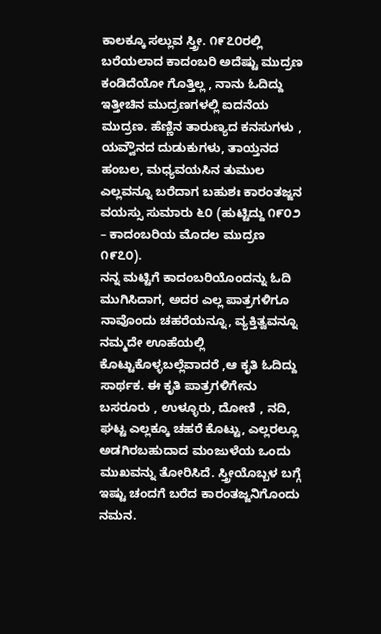ಕಾಲಕ್ಕೂ ಸಲ್ಲುವ ಸ್ತ್ರೀ. ೧೯೭೦ರಲ್ಲಿ ಬರೆಯಲಾದ ಕಾದಂಬರಿ ಅದೆಷ್ಟು ಮುದ್ರಣ ಕಂಡಿದೆಯೋ ಗೊತ್ತಿಲ್ಲ , ನಾನು ಓದಿದ್ದು ಇತ್ತೀಚಿನ ಮುದ್ರಣಗಳಲ್ಲಿ ಐದನೆಯ ಮುದ್ರಣ. ಹೆಣ್ಣಿನ ತಾರುಣ್ಯದ ಕನಸುಗಳು , ಯವ್ವೌನದ ದುಡುಕುಗಳು, ತಾಯ್ತನದ ಹಂಬಲ, ಮಧ್ಯವಯಸಿನ ತುಮುಲ ಎಲ್ಲವನ್ನೂ ಬರೆದಾಗ ಬಹುಶಃ ಕಾರಂತಜ್ಜನ ವಯಸ್ಸು ಸುಮಾರು ೬೦ (ಹುಟ್ಟಿದ್ದು ೧೯೦೨ – ಕಾದಂಬರಿಯ ಮೊದಲ ಮುದ್ರಣ ೧೯೭೦).
ನನ್ನ ಮಟ್ಟಿಗೆ ಕಾದಂಬರಿಯೊಂದನ್ನು ಓದಿ ಮುಗಿಸಿದಾಗ, ಅದರ ಎಲ್ಲ ಪಾತ್ರಗಳಿಗೂ ನಾವೊಂದು ಚಹರೆಯನ್ನೂ, ವ್ಯಕ್ತಿತ್ವವನ್ನೂ ನಮ್ಮದೇ ಊಹೆಯಲ್ಲಿ ಕೊಟ್ಟುಕೊಳ್ಳಬಲ್ಲೆವಾದರೆ ,ಆ ಕೃತಿ ಓದಿದ್ದು ಸಾರ್ಥಕ. ಈ ಕೃತಿ ಪಾತ್ರಗಳಿಗೇನು ಬಸರೂರು , ಉಳ್ಳೂರು, ದೋಣಿ , ನದಿ, ಘಟ್ಟ ಎಲ್ಲಕ್ಕೂ ಚಹರೆ ಕೊಟ್ಟು, ಎಲ್ಲರಲ್ಲೂ ಅಡಗಿರಬಹುದಾದ ಮಂಜುಳೆಯ ಒಂದು ಮುಖವನ್ನು ತೋರಿಸಿದೆ. ಸ್ತ್ರೀಯೊಬ್ಬಳ ಬಗ್ಗೆ ಇಷ್ಟು ಚಂದಗೆ ಬರೆದ ಕಾರಂತಜ್ಜನಿಗೊಂದು ನಮನ.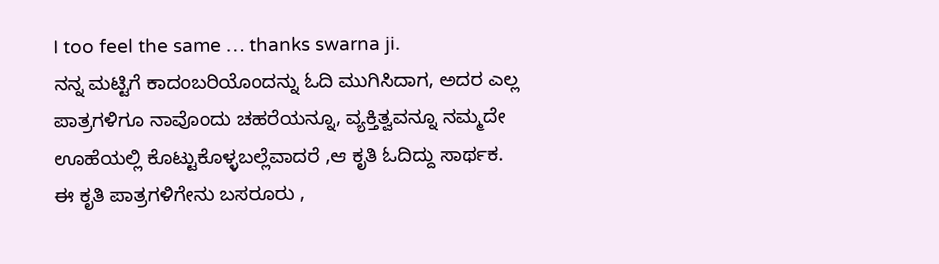I too feel the same … thanks swarna ji.
ನನ್ನ ಮಟ್ಟಿಗೆ ಕಾದಂಬರಿಯೊಂದನ್ನು ಓದಿ ಮುಗಿಸಿದಾಗ, ಅದರ ಎಲ್ಲ ಪಾತ್ರಗಳಿಗೂ ನಾವೊಂದು ಚಹರೆಯನ್ನೂ, ವ್ಯಕ್ತಿತ್ವವನ್ನೂ ನಮ್ಮದೇ ಊಹೆಯಲ್ಲಿ ಕೊಟ್ಟುಕೊಳ್ಳಬಲ್ಲೆವಾದರೆ ,ಆ ಕೃತಿ ಓದಿದ್ದು ಸಾರ್ಥಕ. ಈ ಕೃತಿ ಪಾತ್ರಗಳಿಗೇನು ಬಸರೂರು ,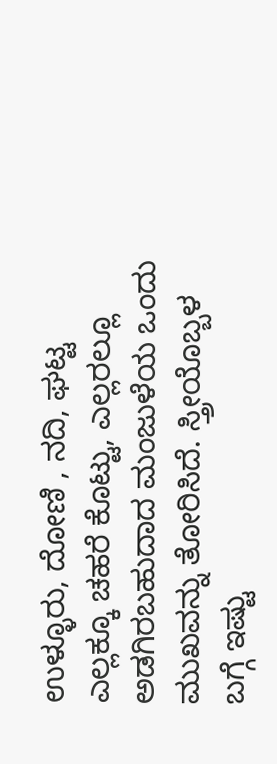ಉಳ್ಳೂರು, ದೋಣಿ , ನದಿ, ಘಟ್ಟ ಎಲ್ಲಕ್ಕೂ ಚಹರೆ ಕೊಟ್ಟು, ಎಲ್ಲರಲ್ಲೂ ಅಡಗಿರಬಹುದಾದ ಮಂಜುಳೆಯ ಒಂದು ಮುಖವನ್ನು ತೋರಿಸಿದೆ. ಸ್ತ್ರೀಯೊಬ್ಬಳ ಬಗ್ಗೆ ಇಷ್ಟು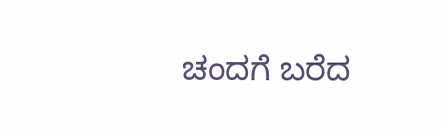ಚಂದಗೆ ಬರೆದ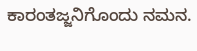ಕಾರಂತಜ್ಜನಿಗೊಂದು ನಮನ.